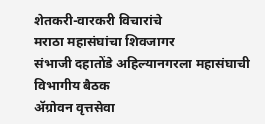शेतकरी-वारकरी विचारांचे
मराठा महासंघांचा शिवजागर
संभाजी दहातोंडे अहिल्यानगरला महासंघाची विभागीय बैठक
ॲग्रोवन वृत्तसेवा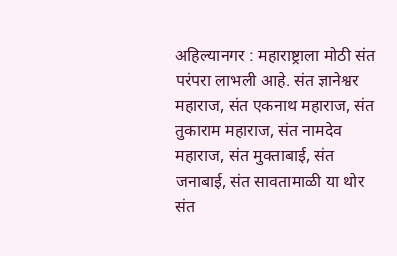अहिल्यानगर : महाराष्ट्राला मोठी संत परंपरा लाभली आहे. संत ज्ञानेश्वर महाराज, संत एकनाथ महाराज, संत तुकाराम महाराज, संत नामदेव महाराज, संत मुक्ताबाई, संत जनाबाई, संत सावतामाळी या थोर संत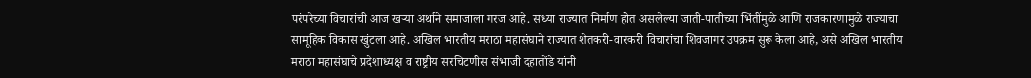परंपरेच्या विचारांची आज खऱ्या अर्थाने समाजाला गरज आहे. सध्या राज्यात निर्माण होत असलेल्या जाती-पातीच्या भिंतींमुळे आणि राजकारणामुळे राज्याचा सामूहिक विकास खुंटला आहे. अखिल भारतीय मराठा महासंघाने राज्यात शेतकरी-वारकरी विचारांचा शिवजागर उपक्रम सुरू केला आहे, असे अखिल भारतीय मराठा महासंघाचे प्रदेशाध्यक्ष व राष्ट्रीय सरचिटणीस संभाजी दहातोंडे यांनी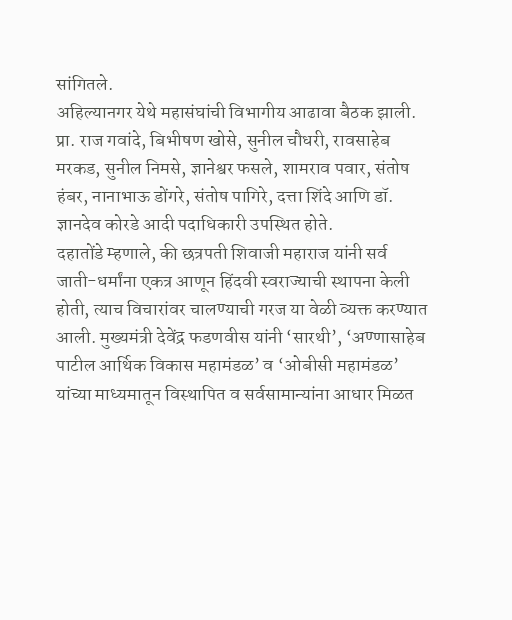सांगितले.
अहिल्यानगर येथे महासंघांची विभागीय आढावा बैठक झाली. प्रा. राज गवांदे, बिभीषण खोसे, सुनील चौधरी, रावसाहेब मरकड, सुनील निमसे, ज्ञानेश्वर फसले, शामराव पवार, संतोष हंबर, नानाभाऊ डोंगरे, संतोष पागिरे, दत्ता शिंदे आणि डॉ. ज्ञानदेव कोरडे आदी पदाधिकारी उपस्थित होते.
दहातोंडे म्हणाले, की छत्रपती शिवाजी महाराज यांनी सर्व जाती-धर्मांना एकत्र आणून हिंदवी स्वराज्याची स्थापना केली होती, त्याच विचारांवर चालण्याची गरज या वेळी व्यक्त करण्यात आली. मुख्यमंत्री देवेंद्र फडणवीस यांनी ‘सारथी’, ‘अण्णासाहेब पाटील आर्थिक विकास महामंडळ’ व ‘ओबीसी महामंडळ’ यांच्या माध्यमातून विस्थापित व सर्वसामान्यांना आधार मिळत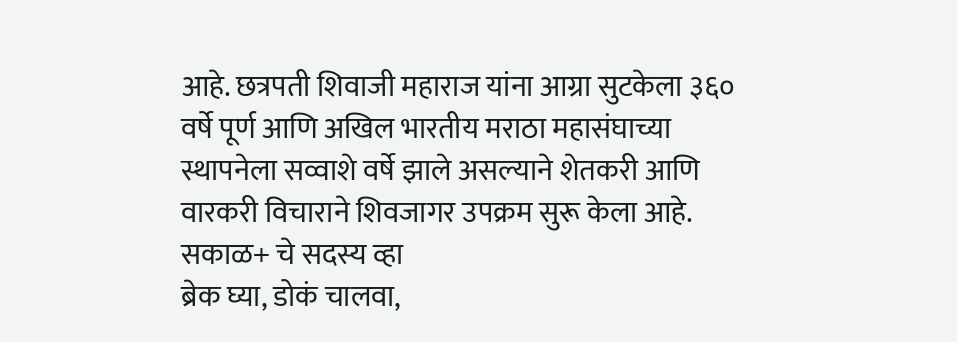आहे. छत्रपती शिवाजी महाराज यांना आग्रा सुटकेला ३६० वर्षे पूर्ण आणि अखिल भारतीय मराठा महासंघाच्या स्थापनेला सव्वाशे वर्षे झाले असल्याने शेतकरी आणि वारकरी विचाराने शिवजागर उपक्रम सुरू केला आहे.
सकाळ+ चे सदस्य व्हा
ब्रेक घ्या, डोकं चालवा,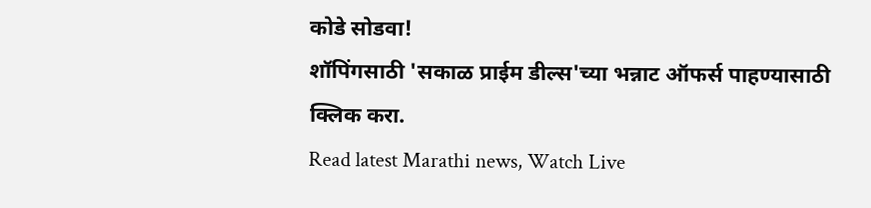कोडे सोडवा!
शॉपिंगसाठी 'सकाळ प्राईम डील्स'च्या भन्नाट ऑफर्स पाहण्यासाठी क्लिक करा.
Read latest Marathi news, Watch Live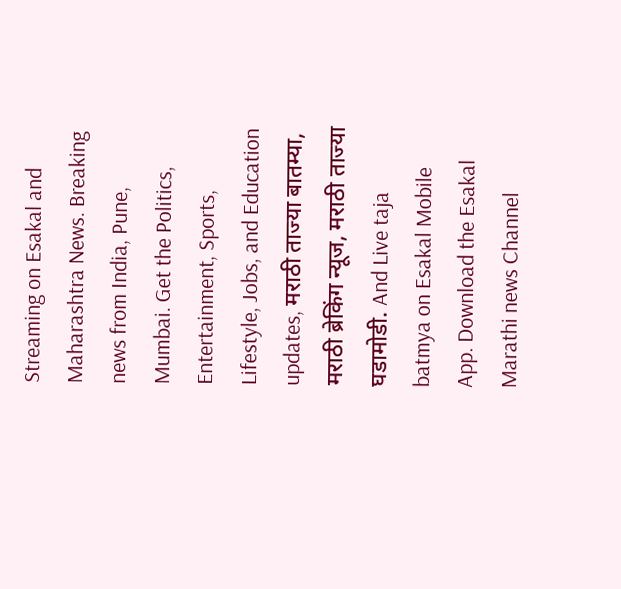Streaming on Esakal and Maharashtra News. Breaking news from India, Pune, Mumbai. Get the Politics, Entertainment, Sports, Lifestyle, Jobs, and Education updates, मराठी ताज्या बातम्या, मराठी ब्रेकिंग न्यूज, मराठी ताज्या घडामोडी. And Live taja batmya on Esakal Mobile App. Download the Esakal Marathi news Channel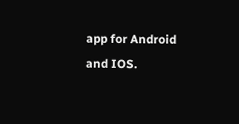app for Android and IOS.